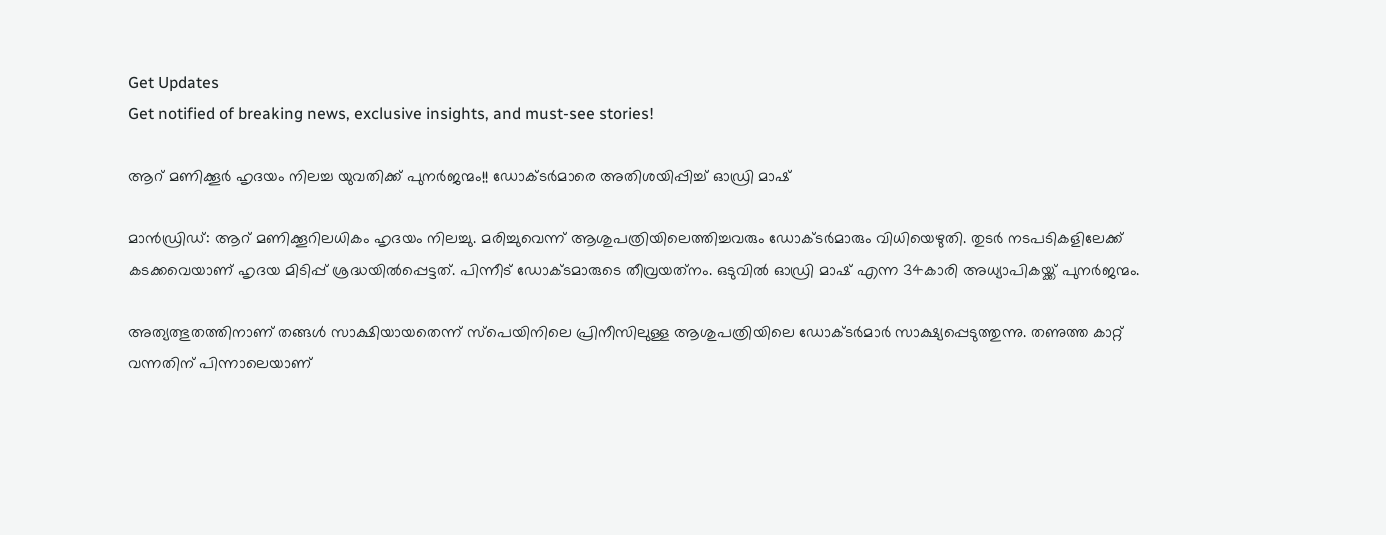Get Updates
Get notified of breaking news, exclusive insights, and must-see stories!

ആറ് മണിക്കൂര്‍ ഹൃദയം നിലച്ച യുവതിക്ക് പുനര്‍ജന്മം!! ഡോക്ടര്‍മാരെ അതിശയിപ്പിച്ച് ഓഡ്രി മാഷ്

മാന്‍ഡ്രിഡ്: ആറ് മണിക്കൂറിലധികം ഹൃദയം നിലച്ചു. മരിച്ചുവെന്ന് ആശുപത്രിയിലെത്തിച്ചവരും ഡോക്ടര്‍മാരും വിധിയെഴുതി. തുടര്‍ നടപടികളിലേക്ക് കടക്കവെയാണ് ഹൃദയ മിടിപ്പ് ശ്രദ്ധയില്‍പ്പെട്ടത്. പിന്നീട് ഡോക്ടമാരുടെ തീവ്രയത്‌നം. ഒടുവില്‍ ഓഡ്രി മാഷ് എന്ന 34കാരി അധ്യാപികയ്ക്ക് പുനര്‍ജന്മം.

അത്യത്ഭുതത്തിനാണ് തങ്ങള്‍ സാക്ഷിയായതെന്ന് സ്‌പെയിനിലെ പ്രിനീസിലുള്ള ആശുപത്രിയിലെ ഡോക്ടര്‍മാര്‍ സാക്ഷ്യപ്പെടുത്തുന്നു. തണുത്ത കാറ്റ് വന്നതിന് പിന്നാലെയാണ്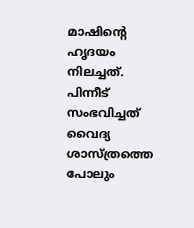മാഷിന്റെ ഹൃദയം നിലച്ചത്. പിന്നീട് സംഭവിച്ചത് വൈദ്യ ശാസ്ത്രത്തെ പോലും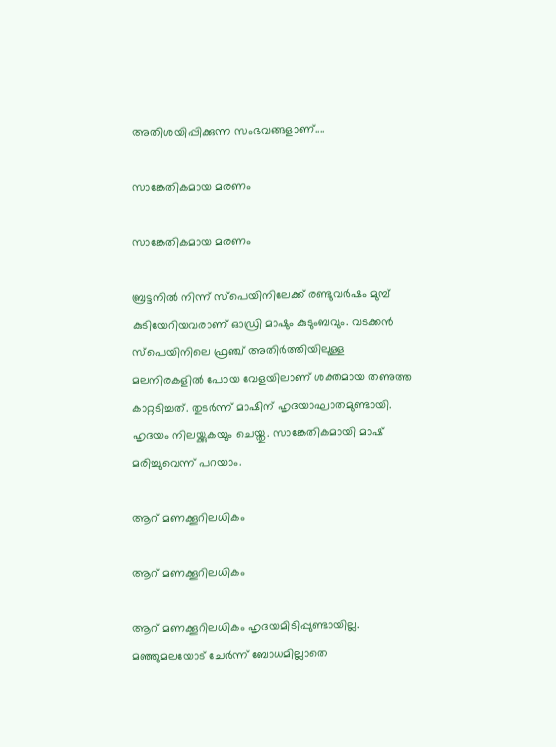അതിശയിപ്പിക്കുന്ന സംഭവങ്ങളാണ്....

സാങ്കേതികമായ മരണം

സാങ്കേതികമായ മരണം

ബ്രട്ടനില്‍ നിന്ന് സ്‌പെയിനിലേക്ക് രണ്ടുവര്‍ഷം മുമ്പ് കുടിയേറിയവരാണ് ഓഡ്രി മാഷും കുടുംബവും. വടക്കന്‍ സ്‌പെയിനിലെ ഫ്രഞ്ച് അതിര്‍ത്തിയിലുള്ള മലനിരകളില്‍ പോയ വേളയിലാണ് ശക്തമായ തണുത്ത കാറ്റടിച്ചത്. തുടര്‍ന്ന് മാഷിന് ഹൃദയാഘാതമുണ്ടായി. ഹൃദയം നിലയ്ക്കുകയും ചെയ്തു. സാങ്കേതികമായി മാഷ് മരിച്ചുവെന്ന് പറയാം.

ആറ് മണക്കൂറിലധികം

ആറ് മണക്കൂറിലധികം

ആറ് മണക്കൂറിലധികം ഹൃദയമിടിപ്പുണ്ടായില്ല. മഞ്ഞുമലയോട് ചേര്‍ന്ന് ബോധമില്ലാതെ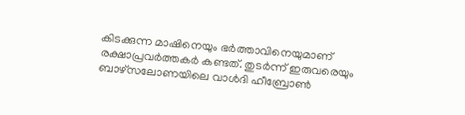കിടക്കുന്ന മാഷിനെയും ഭര്‍ത്താവിനെയുമാണ് രക്ഷാപ്രവര്‍ത്തകര്‍ കണ്ടത്. തുടര്‍ന്ന് ഇരുവരെയും ബാഴ്‌സലോണയിലെ വാള്‍ദി ഹീബ്രോണ്‍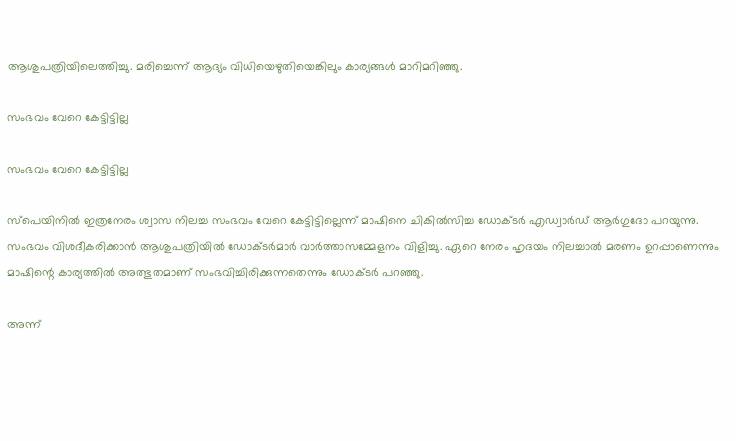ആശുപത്രിയിലെത്തിച്ചു. മരിച്ചെന്ന് ആദ്യം വിധിയെഴുതിയെങ്കിലും കാര്യങ്ങള്‍ മാറിമറിഞ്ഞു.

സംഭവം വേറെ കേട്ടിട്ടില്ല

സംഭവം വേറെ കേട്ടിട്ടില്ല

സ്‌പെയിനില്‍ ഇത്രനേരം ശ്വാസ നിലച്ച സംഭവം വേറെ കേട്ടിട്ടില്ലെന്ന് മാഷിനെ ചികില്‍സിച്ച ഡോക്ടര്‍ എഡ്വാര്‍ഡ് ആര്‍ഗുദോ പറയുന്നു. സംഭവം വിശദീകരിക്കാന്‍ ആശുപത്രിയില്‍ ഡോക്ടര്‍മാര്‍ വാര്‍ത്താസമ്മേളനം വിളിച്ചു. ഏറെ നേരം ഹൃദയം നിലച്ചാല്‍ മരണം ഉറപ്പാണെന്നും മാഷിന്റെ കാര്യത്തില്‍ അത്ഭുതമാണ് സംഭവിച്ചിരിക്കുന്നതെന്നും ഡോക്ടര്‍ പറഞ്ഞു.

അന്ന്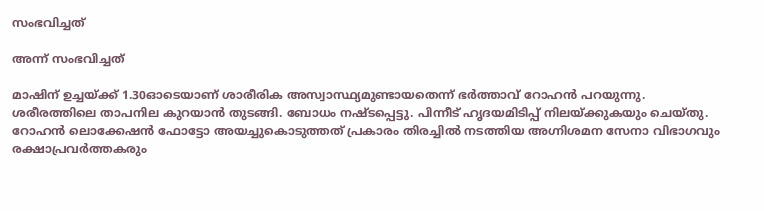സംഭവിച്ചത്

അന്ന് സംഭവിച്ചത്

മാഷിന് ഉച്ചയ്ക്ക് 1.30ഓടെയാണ് ശാരീരിക അസ്വാസ്ഥ്യമുണ്ടായതെന്ന് ഭര്‍ത്താവ് റോഹന്‍ പറയുന്നു. ശരീരത്തിലെ താപനില കുറയാന്‍ തുടങ്ങി. ബോധം നഷ്ടപ്പെട്ടു. പിന്നീട് ഹൃദയമിടിപ്പ് നിലയ്ക്കുകയും ചെയ്തു. റോഹന്‍ ലൊക്കേഷന്‍ ഫോട്ടോ അയച്ചുകൊടുത്തത് പ്രകാരം തിരച്ചില്‍ നടത്തിയ അഗ്നിശമന സേനാ വിഭാഗവും രക്ഷാപ്രവര്‍ത്തകരും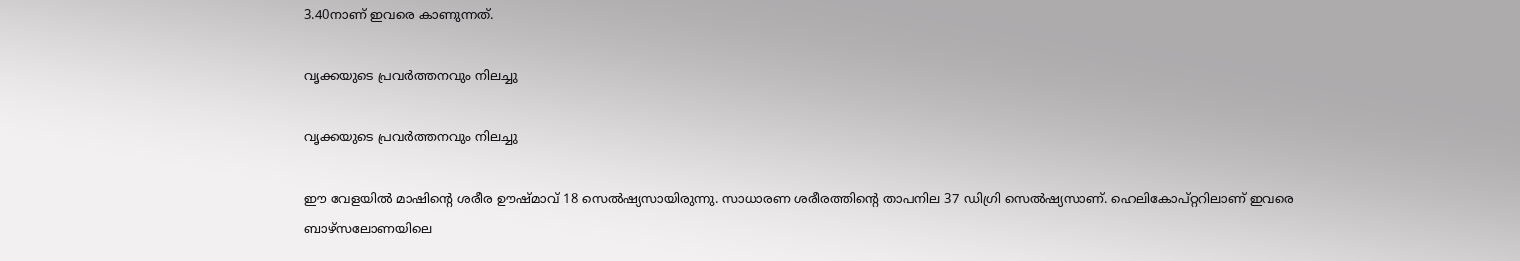3.40നാണ് ഇവരെ കാണുന്നത്.

വൃക്കയുടെ പ്രവര്‍ത്തനവും നിലച്ചു

വൃക്കയുടെ പ്രവര്‍ത്തനവും നിലച്ചു

ഈ വേളയില്‍ മാഷിന്റെ ശരീര ഊഷ്മാവ് 18 സെല്‍ഷ്യസായിരുന്നു. സാധാരണ ശരീരത്തിന്റെ താപനില 37 ഡിഗ്രി സെല്‍ഷ്യസാണ്. ഹെലികോപ്റ്ററിലാണ് ഇവരെ ബാഴ്‌സലോണയിലെ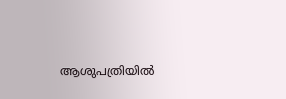ആശുപത്രിയില്‍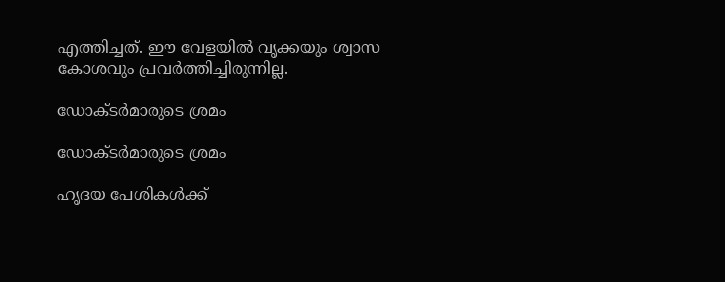എത്തിച്ചത്. ഈ വേളയില്‍ വൃക്കയും ശ്വാസ കോശവും പ്രവര്‍ത്തിച്ചിരുന്നില്ല.

ഡോക്ടര്‍മാരുടെ ശ്രമം

ഡോക്ടര്‍മാരുടെ ശ്രമം

ഹൃദയ പേശികള്‍ക്ക്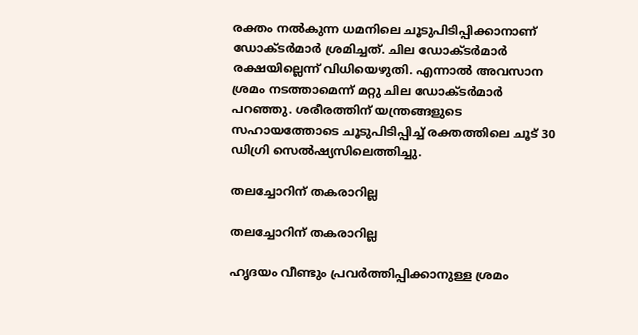രക്തം നല്‍കുന്ന ധമനിലെ ചൂടുപിടിപ്പിക്കാനാണ് ഡോക്ടര്‍മാര്‍ ശ്രമിച്ചത്. ചില ഡോക്ടര്‍മാര്‍ രക്ഷയില്ലെന്ന് വിധിയെഴുതി. എന്നാല്‍ അവസാന ശ്രമം നടത്താമെന്ന് മറ്റു ചില ഡോക്ടര്‍മാര്‍ പറഞ്ഞു. ശരീരത്തിന് യന്ത്രങ്ങളുടെ സഹായത്തോടെ ചൂടുപിടിപ്പിച്ച് രക്തത്തിലെ ചൂട് 30 ഡിഗ്രി സെല്‍ഷ്യസിലെത്തിച്ചു.

തലച്ചോറിന് തകരാറില്ല

തലച്ചോറിന് തകരാറില്ല

ഹൃദയം വീണ്ടും പ്രവര്‍ത്തിപ്പിക്കാനുള്ള ശ്രമം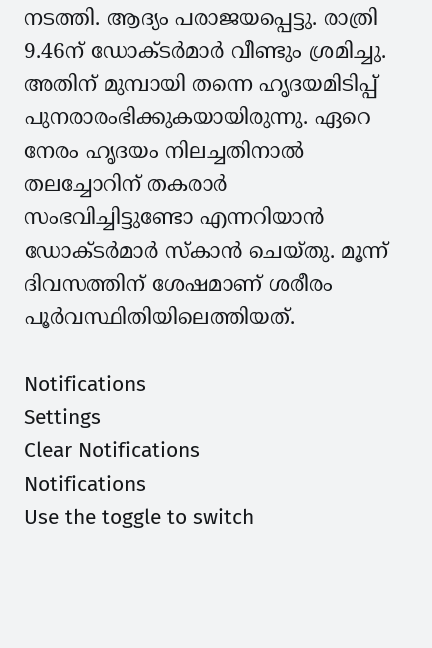നടത്തി. ആദ്യം പരാജയപ്പെട്ടു. രാത്രി 9.46ന് ഡോക്ടര്‍മാര്‍ വീണ്ടും ശ്രമിച്ചു. അതിന് മുമ്പായി തന്നെ ഹൃദയമിടിപ്പ് പുനരാരംഭിക്കുകയായിരുന്നു. ഏറെ നേരം ഹൃദയം നിലച്ചതിനാല്‍ തലച്ചോറിന് തകരാര്‍ സംഭവിച്ചിട്ടുണ്ടോ എന്നറിയാന്‍ ഡോക്ടര്‍മാര്‍ സ്‌കാന്‍ ചെയ്തു. മൂന്ന് ദിവസത്തിന് ശേഷമാണ് ശരീരം പൂര്‍വസ്ഥിതിയിലെത്തിയത്.

Notifications
Settings
Clear Notifications
Notifications
Use the toggle to switch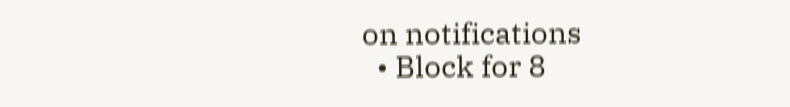on notifications
  • Block for 8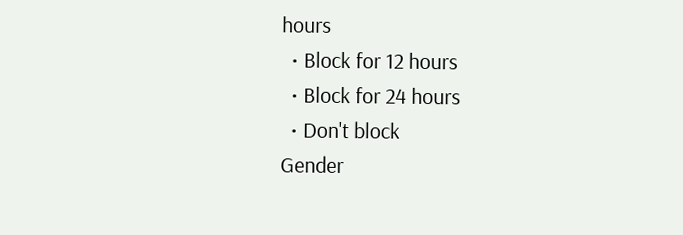hours
  • Block for 12 hours
  • Block for 24 hours
  • Don't block
Gender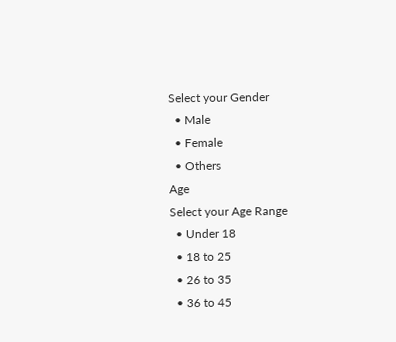Select your Gender
  • Male
  • Female
  • Others
Age
Select your Age Range
  • Under 18
  • 18 to 25
  • 26 to 35
  • 36 to 45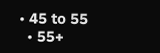• 45 to 55
  • 55+